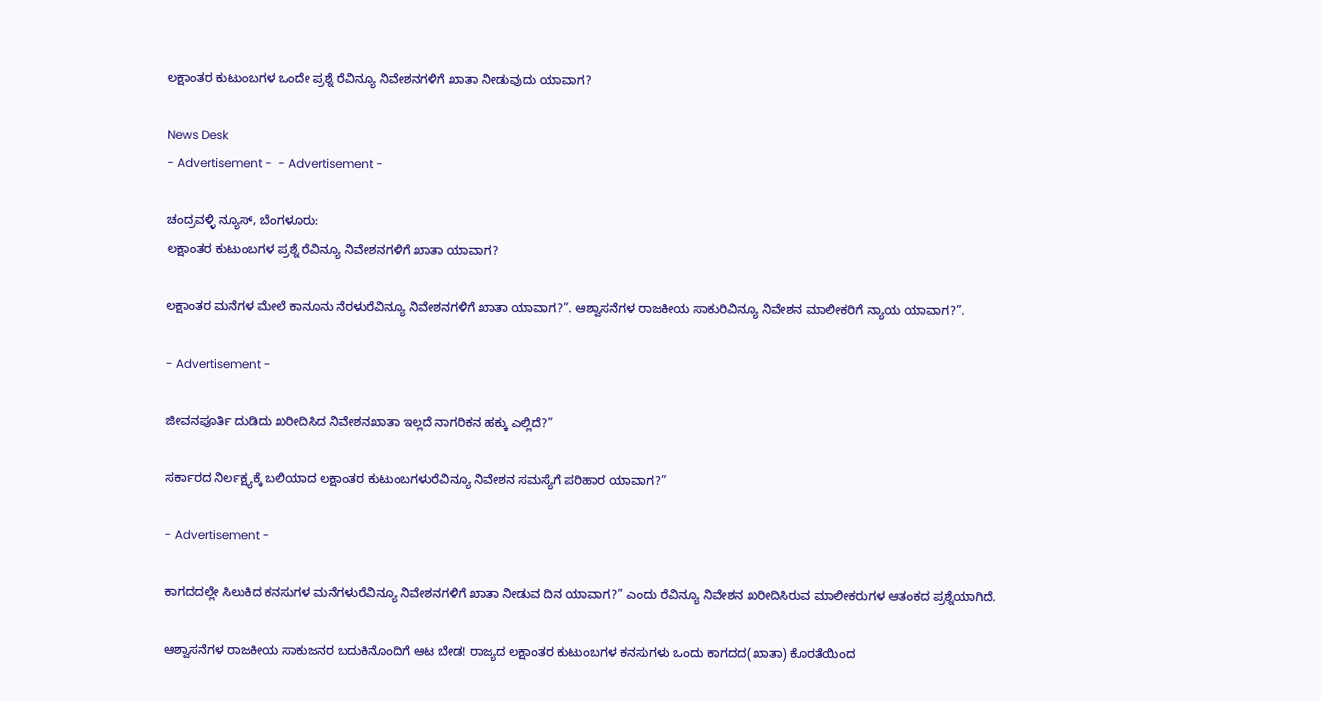ಲಕ್ಷಾಂತರ ಕುಟುಂಬಗಳ ಒಂದೇ ಪ್ರಶ್ನೆ ರೆವಿನ್ಯೂ ನಿವೇಶನಗಳಿಗೆ ಖಾತಾ ನೀಡುವುದು ಯಾವಾಗ?

News Desk
- Advertisement -  - Advertisement -

ಚಂದ್ರವಳ್ಳಿ ನ್ಯೂಸ್, ಬೆಂಗಳೂರು:
ಲಕ್ಷಾಂತರ ಕುಟುಂಬಗಳ ಪ್ರಶ್ನೆ ರೆವಿನ್ಯೂ ನಿವೇಶನಗಳಿಗೆ ಖಾತಾ ಯಾವಾಗ?

ಲಕ್ಷಾಂತರ ಮನೆಗಳ ಮೇಲೆ ಕಾನೂನು ನೆರಳುರೆವಿನ್ಯೂ ನಿವೇಶನಗಳಿಗೆ ಖಾತಾ ಯಾವಾಗ?”. ಆಶ್ವಾಸನೆಗಳ ರಾಜಕೀಯ ಸಾಕುರಿವಿನ್ಯೂ ನಿವೇಶನ ಮಾಲೀಕರಿಗೆ ನ್ಯಾಯ ಯಾವಾಗ?”.

- Advertisement -

ಜೀವನಪೂರ್ತಿ ದುಡಿದು ಖರೀದಿಸಿದ ನಿವೇಶನಖಾತಾ ಇಲ್ಲದೆ ನಾಗರಿಕನ ಹಕ್ಕು ಎಲ್ಲಿದೆ?”

ಸರ್ಕಾರದ ನಿರ್ಲಕ್ಷ್ಯಕ್ಕೆ ಬಲಿಯಾದ ಲಕ್ಷಾಂತರ ಕುಟುಂಬಗಳುರೆವಿನ್ಯೂ ನಿವೇಶನ ಸಮಸ್ಯೆಗೆ ಪರಿಹಾರ ಯಾವಾಗ?”

- Advertisement -

ಕಾಗದದಲ್ಲೇ ಸಿಲುಕಿದ ಕನಸುಗಳ ಮನೆಗಳುರೆವಿನ್ಯೂ ನಿವೇಶನಗಳಿಗೆ ಖಾತಾ ನೀಡುವ ದಿನ ಯಾವಾಗ?” ಎಂದು ರೆವಿನ್ಯೂ ನಿವೇಶನ ಖರೀದಿಸಿರುವ ಮಾಲೀಕರುಗಳ ಆತಂಕದ ಪ್ರಶ್ನೆಯಾಗಿದೆ.

ಆಶ್ವಾಸನೆಗಳ ರಾಜಕೀಯ ಸಾಕುಜನರ ಬದುಕಿನೊಂದಿಗೆ ಆಟ ಬೇಡ! ರಾಜ್ಯದ ಲಕ್ಷಾಂತರ ಕುಟುಂಬಗಳ ಕನಸುಗಳು ಒಂದು ಕಾಗದದ(ಖಾತಾ) ಕೊರತೆಯಿಂದ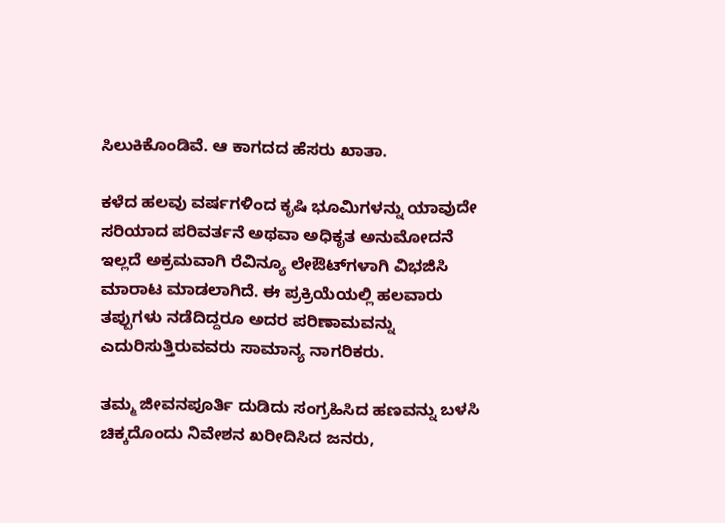ಸಿಲುಕಿಕೊಂಡಿವೆ. ಆ ಕಾಗದದ ಹೆಸರು ಖಾತಾ.

ಕಳೆದ ಹಲವು ವರ್ಷಗಳಿಂದ ಕೃಷಿ ಭೂಮಿಗಳನ್ನು ಯಾವುದೇ ಸರಿಯಾದ ಪರಿವರ್ತನೆ ಅಥವಾ ಅಧಿಕೃತ ಅನುಮೋದನೆ ಇಲ್ಲದೆ ಅಕ್ರಮವಾಗಿ ರೆವಿನ್ಯೂ ಲೇಔಟ್‌ಗಳಾಗಿ ವಿಭಜಿಸಿ ಮಾರಾಟ ಮಾಡಲಾಗಿದೆ. ಈ ಪ್ರಕ್ರಿಯೆಯಲ್ಲಿ ಹಲವಾರು ತಪ್ಪುಗಳು ನಡೆದಿದ್ದರೂ ಅದರ ಪರಿಣಾಮವನ್ನು ಎದುರಿಸುತ್ತಿರುವವರು ಸಾಮಾನ್ಯ ನಾಗರಿಕರು.

ತಮ್ಮ ಜೀವನಪೂರ್ತಿ ದುಡಿದು ಸಂಗ್ರಹಿಸಿದ ಹಣವನ್ನು ಬಳಸಿ ಚಿಕ್ಕದೊಂದು ನಿವೇಶನ ಖರೀದಿಸಿದ ಜನರು,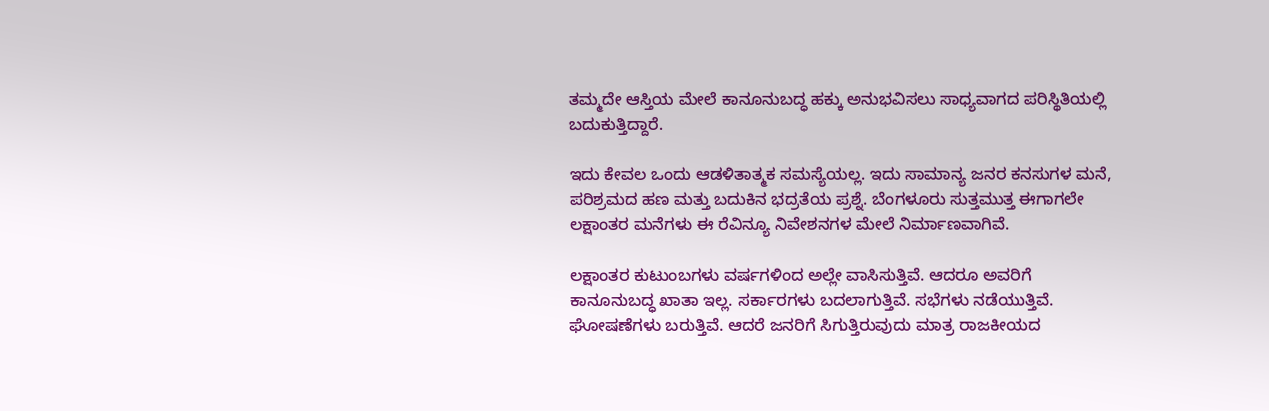ತಮ್ಮದೇ ಆಸ್ತಿಯ ಮೇಲೆ ಕಾನೂನುಬದ್ಧ ಹಕ್ಕು ಅನುಭವಿಸಲು ಸಾಧ್ಯವಾಗದ ಪರಿಸ್ಥಿತಿಯಲ್ಲಿ ಬದುಕುತ್ತಿದ್ದಾರೆ.

ಇದು ಕೇವಲ ಒಂದು ಆಡಳಿತಾತ್ಮಕ ಸಮಸ್ಯೆಯಲ್ಲ. ಇದು ಸಾಮಾನ್ಯ ಜನರ ಕನಸುಗಳ ಮನೆ, ಪರಿಶ್ರಮದ ಹಣ ಮತ್ತು ಬದುಕಿನ ಭದ್ರತೆಯ ಪ್ರಶ್ನೆ. ಬೆಂಗಳೂರು ಸುತ್ತಮುತ್ತ ಈಗಾಗಲೇ ಲಕ್ಷಾಂತರ ಮನೆಗಳು ಈ ರೆವಿನ್ಯೂ ನಿವೇಶನಗಳ ಮೇಲೆ ನಿರ್ಮಾಣವಾಗಿವೆ.

ಲಕ್ಷಾಂತರ ಕುಟುಂಬಗಳು ವರ್ಷಗಳಿಂದ ಅಲ್ಲೇ ವಾಸಿಸುತ್ತಿವೆ. ಆದರೂ ಅವರಿಗೆ ಕಾನೂನುಬದ್ಧ ಖಾತಾ ಇಲ್ಲ. ಸರ್ಕಾರಗಳು ಬದಲಾಗುತ್ತಿವೆ. ಸಭೆಗಳು ನಡೆಯುತ್ತಿವೆ. ಘೋಷಣೆಗಳು ಬರುತ್ತಿವೆ. ಆದರೆ ಜನರಿಗೆ ಸಿಗುತ್ತಿರುವುದು ಮಾತ್ರ ರಾಜಕೀಯದ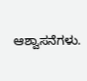ಆಶ್ವಾಸನೆಗಳು.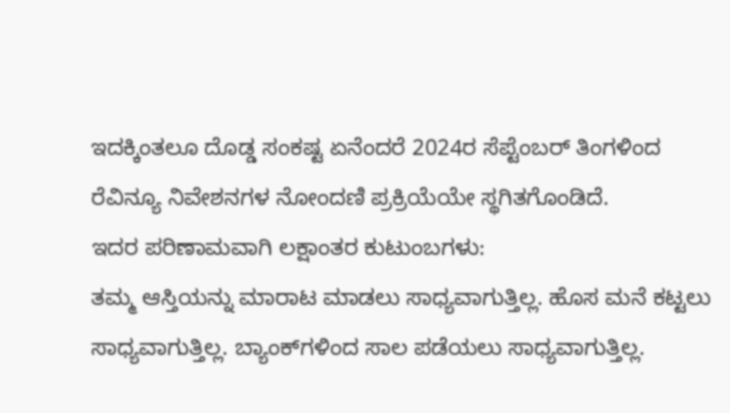ಇದಕ್ಕಿಂತಲೂ ದೊಡ್ಡ ಸಂಕಷ್ಟ ಏನೆಂದರೆ 2024ರ ಸೆಪ್ಟೆಂಬರ್ ತಿಂಗಳಿಂದ ರೆವಿನ್ಯೂ ನಿವೇಶನಗಳ ನೋಂದಣಿ ಪ್ರಕ್ರಿಯೆಯೇ ಸ್ಥಗಿತಗೊಂಡಿದೆ.
ಇದರ ಪರಿಣಾಮವಾಗಿ ಲಕ್ಷಾಂತರ ಕುಟುಂಬಗಳು:
ತಮ್ಮ ಆಸ್ತಿಯನ್ನು ಮಾರಾಟ ಮಾಡಲು ಸಾಧ್ಯವಾಗುತ್ತಿಲ್ಲ. ಹೊಸ ಮನೆ ಕಟ್ಟಲು ಸಾಧ್ಯವಾಗುತ್ತಿಲ್ಲ. ಬ್ಯಾಂಕ್‌ಗಳಿಂದ ಸಾಲ ಪಡೆಯಲು ಸಾಧ್ಯವಾಗುತ್ತಿಲ್ಲ.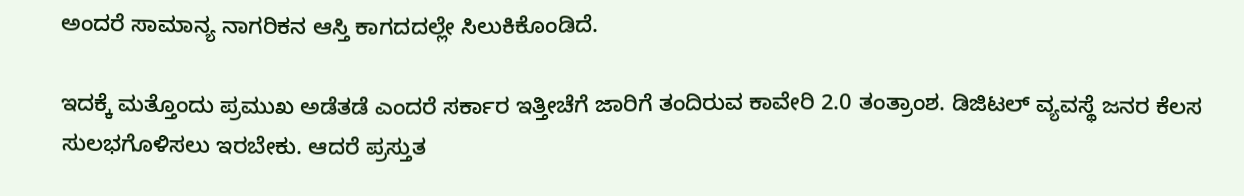ಅಂದರೆ ಸಾಮಾನ್ಯ ನಾಗರಿಕನ ಆಸ್ತಿ ಕಾಗದದಲ್ಲೇ ಸಿಲುಕಿಕೊಂಡಿದೆ.

ಇದಕ್ಕೆ ಮತ್ತೊಂದು ಪ್ರಮುಖ ಅಡೆತಡೆ ಎಂದರೆ ಸರ್ಕಾರ ಇತ್ತೀಚೆಗೆ ಜಾರಿಗೆ ತಂದಿರುವ ಕಾವೇರಿ 2.0 ತಂತ್ರಾಂಶ. ಡಿಜಿಟಲ್ ವ್ಯವಸ್ಥೆ ಜನರ ಕೆಲಸ ಸುಲಭಗೊಳಿಸಲು ಇರಬೇಕು. ಆದರೆ ಪ್ರಸ್ತುತ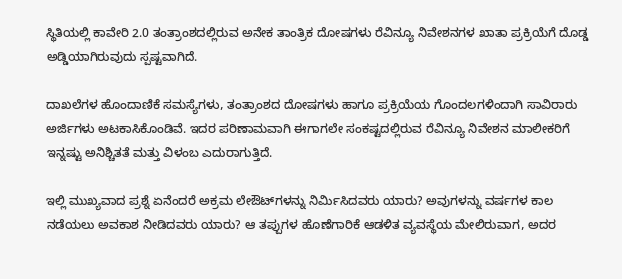ಸ್ಥಿತಿಯಲ್ಲಿ ಕಾವೇರಿ 2.0 ತಂತ್ರಾಂಶದಲ್ಲಿರುವ ಅನೇಕ ತಾಂತ್ರಿಕ ದೋಷಗಳು ರೆವಿನ್ಯೂ ನಿವೇಶನಗಳ ಖಾತಾ ಪ್ರಕ್ರಿಯೆಗೆ ದೊಡ್ಡ ಅಡ್ಡಿಯಾಗಿರುವುದು ಸ್ಪಷ್ಟವಾಗಿದೆ.

ದಾಖಲೆಗಳ ಹೊಂದಾಣಿಕೆ ಸಮಸ್ಯೆಗಳು, ತಂತ್ರಾಂಶದ ದೋಷಗಳು ಹಾಗೂ ಪ್ರಕ್ರಿಯೆಯ ಗೊಂದಲಗಳಿಂದಾಗಿ ಸಾವಿರಾರು ಅರ್ಜಿಗಳು ಅಟಕಾಸಿಕೊಂಡಿವೆ. ಇದರ ಪರಿಣಾಮವಾಗಿ ಈಗಾಗಲೇ ಸಂಕಷ್ಟದಲ್ಲಿರುವ ರೆವಿನ್ಯೂ ನಿವೇಶನ ಮಾಲೀಕರಿಗೆ ಇನ್ನಷ್ಟು ಅನಿಶ್ಚಿತತೆ ಮತ್ತು ವಿಳಂಬ ಎದುರಾಗುತ್ತಿದೆ.

ಇಲ್ಲಿ ಮುಖ್ಯವಾದ ಪ್ರಶ್ನೆ ಏನೆಂದರೆ ಅಕ್ರಮ ಲೇಔಟ್‌ಗಳನ್ನು ನಿರ್ಮಿಸಿದವರು ಯಾರು? ಅವುಗಳನ್ನು ವರ್ಷಗಳ ಕಾಲ ನಡೆಯಲು ಅವಕಾಶ ನೀಡಿದವರು ಯಾರು? ಆ ತಪ್ಪುಗಳ ಹೊಣೆಗಾರಿಕೆ ಆಡಳಿತ ವ್ಯವಸ್ಥೆಯ ಮೇಲಿರುವಾಗ, ಅದರ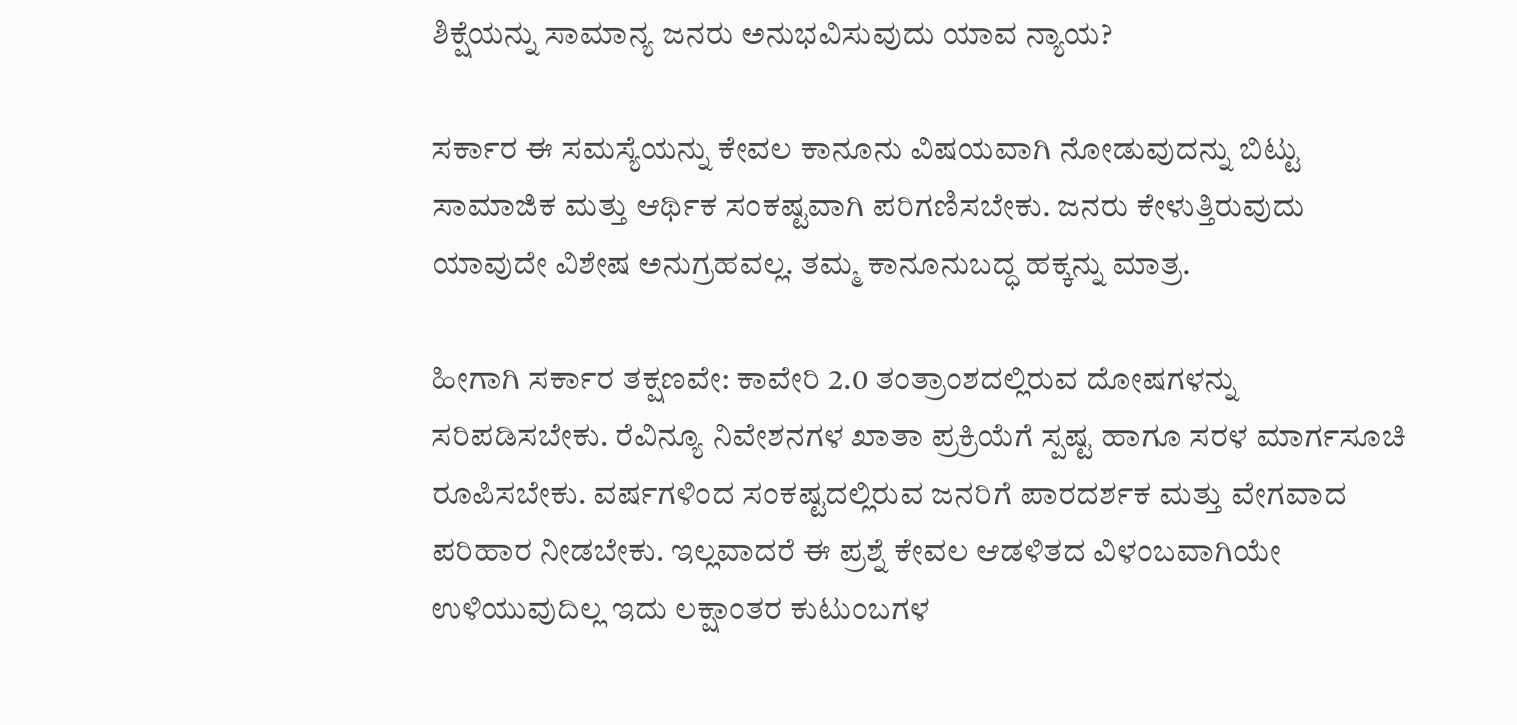ಶಿಕ್ಷೆಯನ್ನು ಸಾಮಾನ್ಯ ಜನರು ಅನುಭವಿಸುವುದು ಯಾವ ನ್ಯಾಯ?

ಸರ್ಕಾರ ಈ ಸಮಸ್ಯೆಯನ್ನು ಕೇವಲ ಕಾನೂನು ವಿಷಯವಾಗಿ ನೋಡುವುದನ್ನು ಬಿಟ್ಟು ಸಾಮಾಜಿಕ ಮತ್ತು ಆರ್ಥಿಕ ಸಂಕಷ್ಟವಾಗಿ ಪರಿಗಣಿಸಬೇಕು. ಜನರು ಕೇಳುತ್ತಿರುವುದು ಯಾವುದೇ ವಿಶೇಷ ಅನುಗ್ರಹವಲ್ಲ. ತಮ್ಮ ಕಾನೂನುಬದ್ಧ ಹಕ್ಕನ್ನು ಮಾತ್ರ.

ಹೀಗಾಗಿ ಸರ್ಕಾರ ತಕ್ಷಣವೇ: ಕಾವೇರಿ 2.0 ತಂತ್ರಾಂಶದಲ್ಲಿರುವ ದೋಷಗಳನ್ನು ಸರಿಪಡಿಸಬೇಕು. ರೆವಿನ್ಯೂ ನಿವೇಶನಗಳ ಖಾತಾ ಪ್ರಕ್ರಿಯೆಗೆ ಸ್ಪಷ್ಟ ಹಾಗೂ ಸರಳ ಮಾರ್ಗಸೂಚಿ ರೂಪಿಸಬೇಕು. ವರ್ಷಗಳಿಂದ ಸಂಕಷ್ಟದಲ್ಲಿರುವ ಜನರಿಗೆ ಪಾರದರ್ಶಕ ಮತ್ತು ವೇಗವಾದ ಪರಿಹಾರ ನೀಡಬೇಕು. ಇಲ್ಲವಾದರೆ ಈ ಪ್ರಶ್ನೆ ಕೇವಲ ಆಡಳಿತದ ವಿಳಂಬವಾಗಿಯೇ ಉಳಿಯುವುದಿಲ್ಲ ಇದು ಲಕ್ಷಾಂತರ ಕುಟುಂಬಗಳ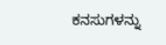ಕನಸುಗಳನ್ನು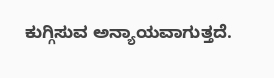ಕುಗ್ಗಿಸುವ ಅನ್ಯಾಯವಾಗುತ್ತದೆ.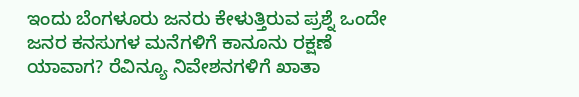ಇಂದು ಬೆಂಗಳೂರು ಜನರು ಕೇಳುತ್ತಿರುವ ಪ್ರಶ್ನೆ ಒಂದೇ
ಜನರ ಕನಸುಗಳ ಮನೆಗಳಿಗೆ ಕಾನೂನು ರಕ್ಷಣೆ ಯಾವಾಗ? ರೆವಿನ್ಯೂ ನಿವೇಶನಗಳಿಗೆ ಖಾತಾ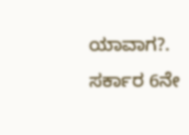ಯಾವಾಗ?. ಸರ್ಕಾರ 6ನೇ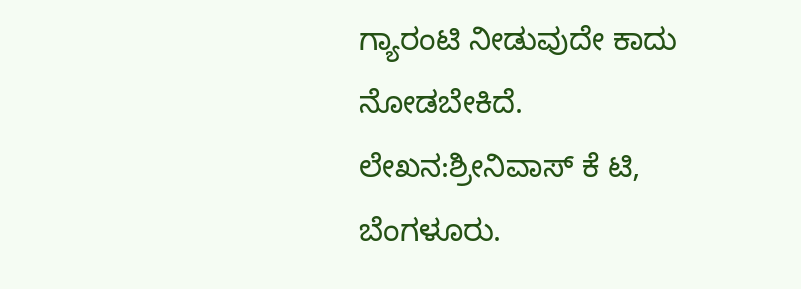ಗ್ಯಾರಂಟಿ ನೀಡುವುದೇ ಕಾದು ನೋಡಬೇಕಿದೆ.
ಲೇಖನ:ಶ್ರೀನಿವಾಸ್ ಕೆ ಟಿ, ಬೆಂಗಳೂರು.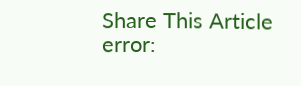Share This Article
error: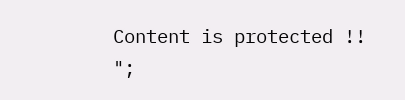Content is protected !!
";